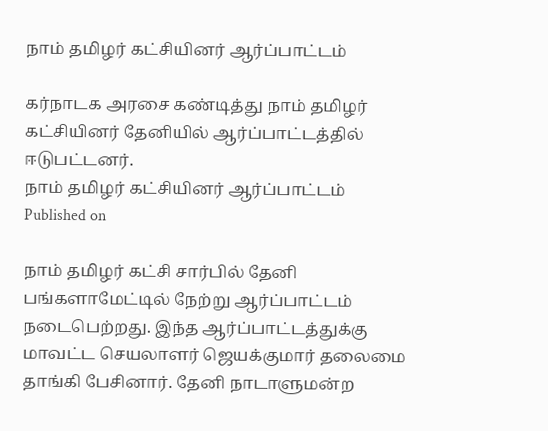நாம் தமிழர் கட்சியினர் ஆர்ப்பாட்டம்

கர்நாடக அரசை கண்டித்து நாம் தமிழர் கட்சியினர் தேனியில் ஆர்ப்பாட்டத்தில் ஈடுபட்டனர்.
நாம் தமிழர் கட்சியினர் ஆர்ப்பாட்டம்
Published on

நாம் தமிழர் கட்சி சார்பில் தேனி பங்களாமேட்டில் நேற்று ஆர்ப்பாட்டம் நடைபெற்றது. இந்த ஆர்ப்பாட்டத்துக்கு மாவட்ட செயலாளர் ஜெயக்குமார் தலைமை தாங்கி பேசினார். தேனி நாடாளுமன்ற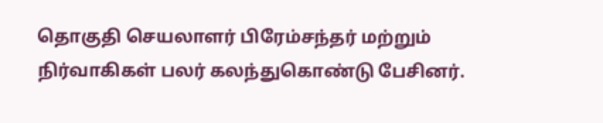தொகுதி செயலாளர் பிரேம்சந்தர் மற்றும் நிர்வாகிகள் பலர் கலந்துகொண்டு பேசினர்.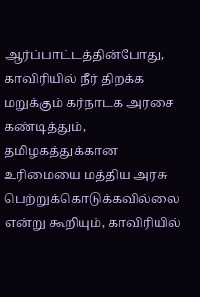ஆர்ப்பாட்டத்தின்போது, காவிரியில் நீர் திறக்க மறுக்கும் கர்நாடக அரசை கண்டித்தும், தமிழகத்துக்கான உரிமையை மத்திய அரசு பெற்றுக்கொடுக்கவில்லை என்று கூறியும், காவிரியில்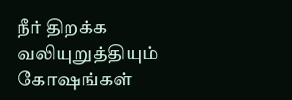நீர் திறக்க வலியுறுத்தியும் கோஷங்கள்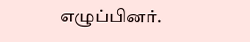எழுப்பினர்.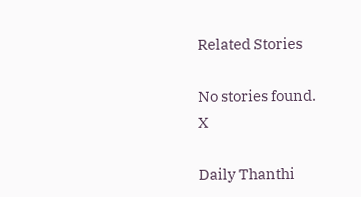Related Stories

No stories found.
X

Daily Thanthi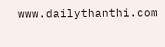www.dailythanthi.com